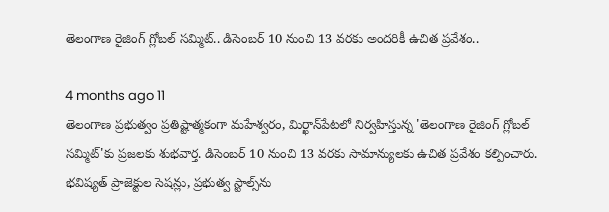తెలంగాణ రైజింగ్ గ్లోబల్ సమ్మిట్.. డిసెంబర్ 10 నుంచి 13 వరకు అందరికీ ఉచిత ప్రవేశం..

4 months ago 11
తెలంగాణ ప్రభుత్వం ప్రతిష్టాత్మకంగా మహేశ్వరం, మిర్ఖాన్‌పేటలో నిర్వహిస్తున్న 'తెలంగాణ రైజింగ్ గ్లోబల్ సమ్మిట్'కు ప్రజలకు శుభవార్త. డిసెంబర్ 10 నుంచి 13 వరకు సామాన్యులకు ఉచిత ప్రవేశం కల్పించారు. భవిష్యత్ ప్రాజెక్టుల సెషన్లు, ప్రభుత్వ స్టాల్స్‌ను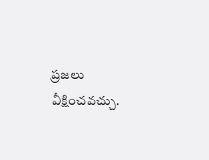ప్రజలు వీక్షించవచ్చు.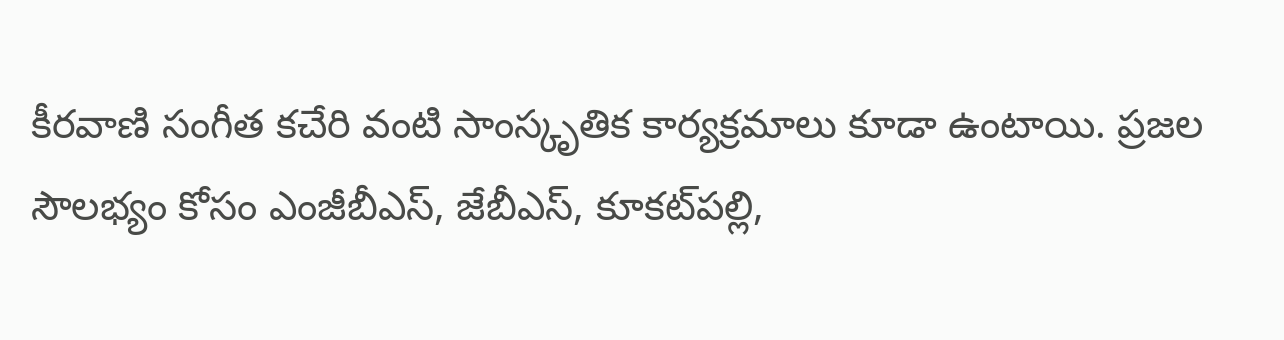కీరవాణి సంగీత కచేరి వంటి సాంస్కృతిక కార్యక్రమాలు కూడా ఉంటాయి. ప్రజల సౌలభ్యం కోసం ఎంజీబీఎస్, జేబీఎస్, కూకట్‌పల్లి,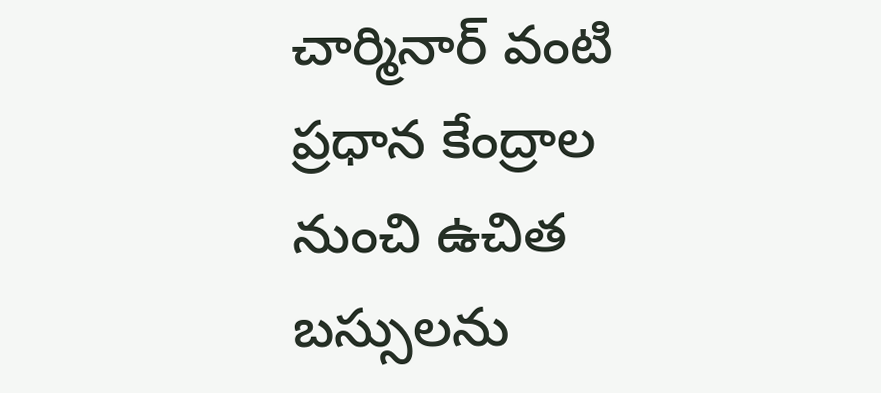చార్మినార్ వంటి ప్రధాన కేంద్రాల నుంచి ఉచిత బస్సులను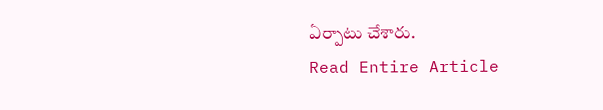ఏర్పాటు చేశారు.
Read Entire Article